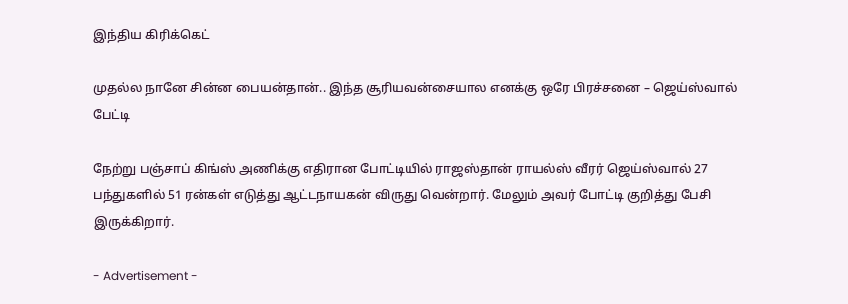இந்திய கிரிக்கெட்

முதல்ல நானே சின்ன பையன்தான்.. இந்த சூரியவன்சையால எனக்கு ஒரே பிரச்சனை – ஜெய்ஸ்வால் பேட்டி

நேற்று பஞ்சாப் கிங்ஸ் அணிக்கு எதிரான போட்டியில் ராஜஸ்தான் ராயல்ஸ் வீரர் ஜெய்ஸ்வால் 27 பந்துகளில் 51 ரன்கள் எடுத்து ஆட்டநாயகன் விருது வென்றார். மேலும் அவர் போட்டி குறித்து பேசி இருக்கிறார்.

- Advertisement -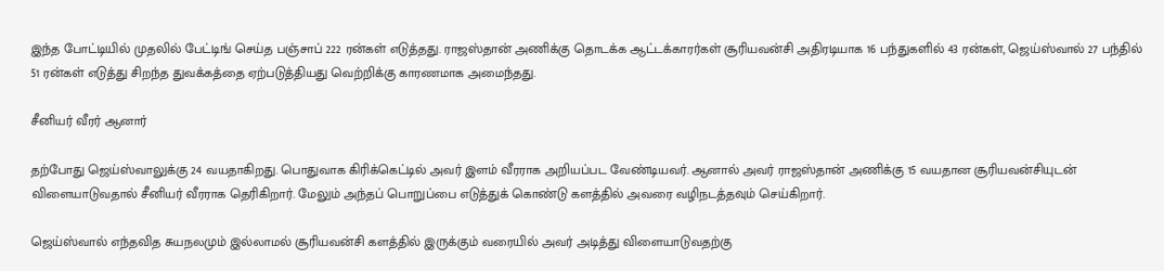இந்த போட்டியில் முதலில் பேட்டிங் செய்த பஞ்சாப் 222 ரன்கள் எடுத்தது. ராஜஸ்தான் அணிக்கு தொடக்க ஆட்டக்காரர்கள் சூரியவன்சி அதிரடியாக 16 பந்துகளில் 43 ரன்கள், ஜெய்ஸ்வால் 27 பந்தில் 51 ரன்கள் எடுத்து சிறந்த துவக்கத்தை ஏற்படுத்தியது வெற்றிக்கு காரணமாக அமைந்தது.

சீனியர் வீரர் ஆனார்

தற்போது ஜெய்ஸ்வாலுக்கு 24 வயதாகிறது. பொதுவாக கிரிக்கெட்டில் அவர் இளம் வீரராக அறியப்பட வேண்டியவர். ஆனால் அவர் ராஜஸ்தான் அணிக்கு 15 வயதான சூரியவன்சியுடன் விளையாடுவதால் சீனியர் வீரராக தெரிகிறார். மேலும் அந்தப் பொறுப்பை எடுத்துக் கொண்டு களத்தில் அவரை வழிநடத்தவும் செய்கிறார்.

ஜெய்ஸ்வால் எந்தவித சுயநலமும் இல்லாமல் சூரியவன்சி களத்தில் இருக்கும் வரையில் அவர் அடித்து விளையாடுவதற்கு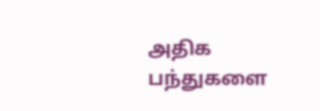அதிக பந்துகளை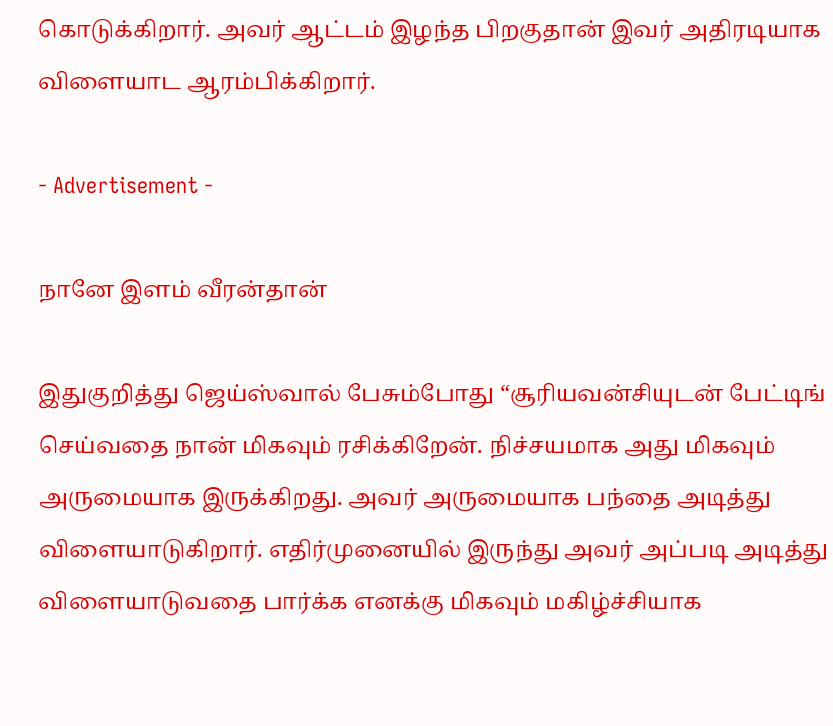கொடுக்கிறார். அவர் ஆட்டம் இழந்த பிறகுதான் இவர் அதிரடியாக விளையாட ஆரம்பிக்கிறார்.

- Advertisement -

நானே இளம் வீரன்தான்

இதுகுறித்து ஜெய்ஸ்வால் பேசும்போது “சூரியவன்சியுடன் பேட்டிங் செய்வதை நான் மிகவும் ரசிக்கிறேன். நிச்சயமாக அது மிகவும் அருமையாக இருக்கிறது. அவர் அருமையாக பந்தை அடித்து விளையாடுகிறார். எதிர்முனையில் இருந்து அவர் அப்படி அடித்து விளையாடுவதை பார்க்க எனக்கு மிகவும் மகிழ்ச்சியாக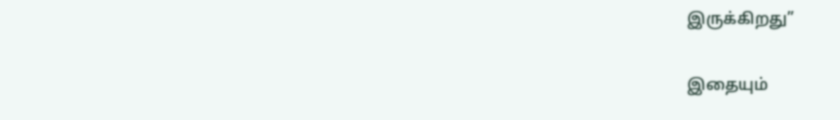இருக்கிறது”

இதையும்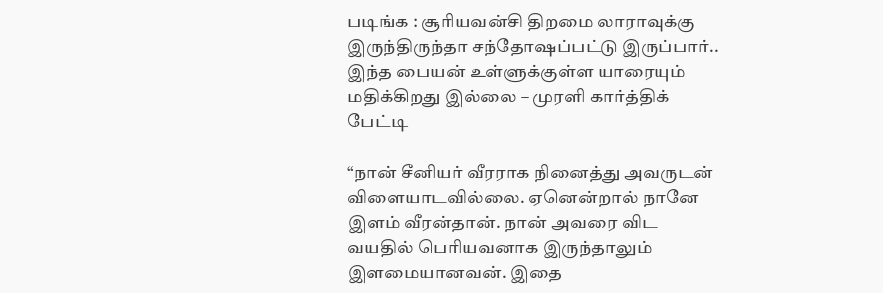படிங்க : சூரியவன்சி திறமை லாராவுக்கு இருந்திருந்தா சந்தோஷப்பட்டு இருப்பார்.. இந்த பையன் உள்ளுக்குள்ள யாரையும் மதிக்கிறது இல்லை – முரளி கார்த்திக் பேட்டி

“நான் சீனியர் வீரராக நினைத்து அவருடன் விளையாடவில்லை. ஏனென்றால் நானே இளம் வீரன்தான். நான் அவரை விட வயதில் பெரியவனாக இருந்தாலும் இளமையானவன். இதை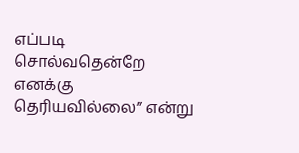எப்படி சொல்வதென்றே எனக்கு தெரியவில்லை” என்று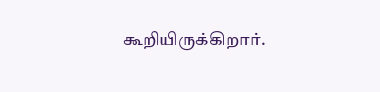கூறியிருக்கிறார்.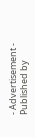- Advertisement -
Published by